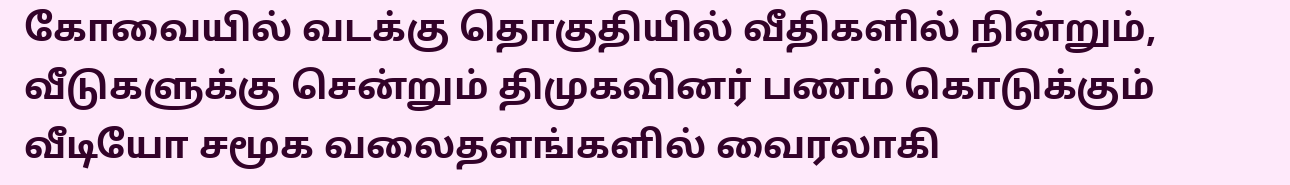கோவையில் வடக்கு தொகுதியில் வீதிகளில் நின்றும், வீடுகளுக்கு சென்றும் திமுகவினர் பணம் கொடுக்கும் வீடியோ சமூக வலைதளங்களில் வைரலாகி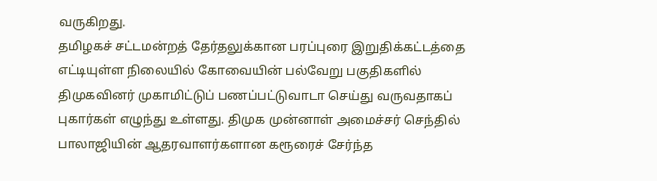வருகிறது.
தமிழகச் சட்டமன்றத் தேர்தலுக்கான பரப்புரை இறுதிக்கட்டத்தை எட்டியுள்ள நிலையில் கோவையின் பல்வேறு பகுதிகளில் திமுகவினர் முகாமிட்டுப் பணப்பட்டுவாடா செய்து வருவதாகப் புகார்கள் எழுந்து உள்ளது. திமுக முன்னாள் அமைச்சர் செந்தில் பாலாஜியின் ஆதரவாளர்களான கரூரைச் சேர்ந்த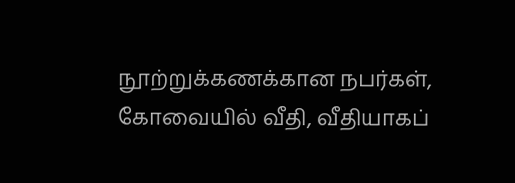நூற்றுக்கணக்கான நபர்கள், கோவையில் வீதி, வீதியாகப்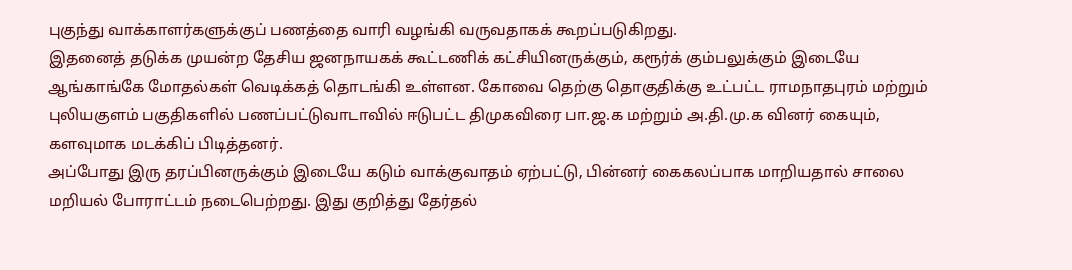புகுந்து வாக்காளர்களுக்குப் பணத்தை வாரி வழங்கி வருவதாகக் கூறப்படுகிறது.
இதனைத் தடுக்க முயன்ற தேசிய ஜனநாயகக் கூட்டணிக் கட்சியினருக்கும், கரூர்க் கும்பலுக்கும் இடையே ஆங்காங்கே மோதல்கள் வெடிக்கத் தொடங்கி உள்ளன. கோவை தெற்கு தொகுதிக்கு உட்பட்ட ராமநாதபுரம் மற்றும் புலியகுளம் பகுதிகளில் பணப்பட்டுவாடாவில் ஈடுபட்ட திமுகவிரை பா.ஜ.க மற்றும் அ.தி.மு.க வினர் கையும், களவுமாக மடக்கிப் பிடித்தனர்.
அப்போது இரு தரப்பினருக்கும் இடையே கடும் வாக்குவாதம் ஏற்பட்டு, பின்னர் கைகலப்பாக மாறியதால் சாலை மறியல் போராட்டம் நடைபெற்றது. இது குறித்து தேர்தல்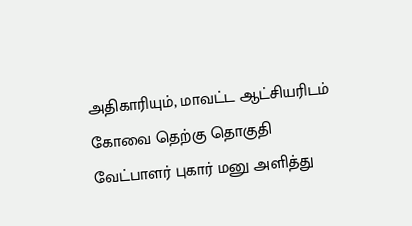அதிகாரியும், மாவட்ட ஆட்சியரிடம் கோவை தெற்கு தொகுதி வேட்பாளர் புகார் மனு அளித்து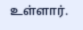உள்ளார்.